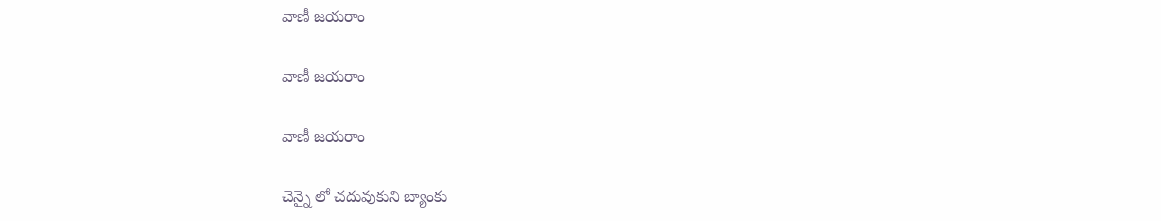వాణీ జయరాం

వాణీ జయరాం

వాణీ జయరాం

చెన్నై లో చదువుకుని బ్యాంకు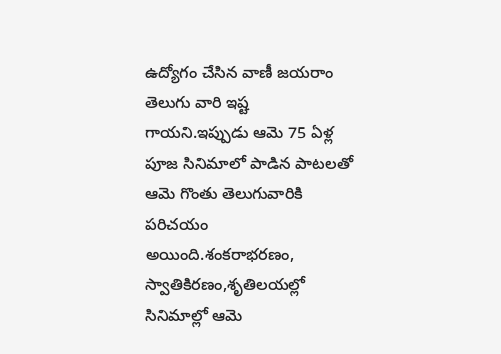ఉద్యోగం చేసిన వాణీ జయరాం తెలుగు వారి ఇష్ట గాయని.ఇప్పుడు ఆమె 75 ఏళ్ల పూజ సినిమాలో పాడిన పాటలతో ఆమె గొంతు తెలుగువారికి పరిచయం అయింది.శంకరాభరణం, స్వాతికిరణం,శృతిలయల్లో సినిమాల్లో ఆమె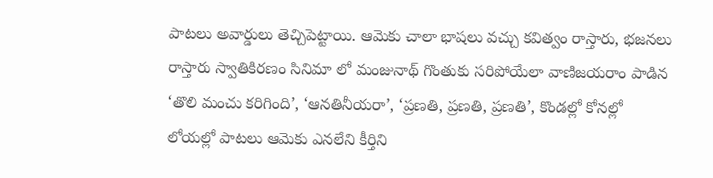పాటలు అవార్డులు తెచ్చిపెట్టాయి. ఆమెకు చాలా భాషలు వచ్చు కవిత్వం రాస్తారు, భజనలు రాస్తారు స్వాతికిరణం సినిమా లో మంజునాథ్ గొంతుకు సరిపోయేలా వాణిజయరాం పాడిన ‘తొలి మంచు కరిగింది’, ‘ఆనతినీయరా’, ‘ప్రణతి, ప్రణతి, ప్రణతి’, కొండల్లో కోనల్లో లోయల్లో పాటలు ఆమెకు ఎనలేని కీర్తిని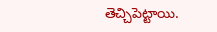తెచ్చిపెట్టాయి.